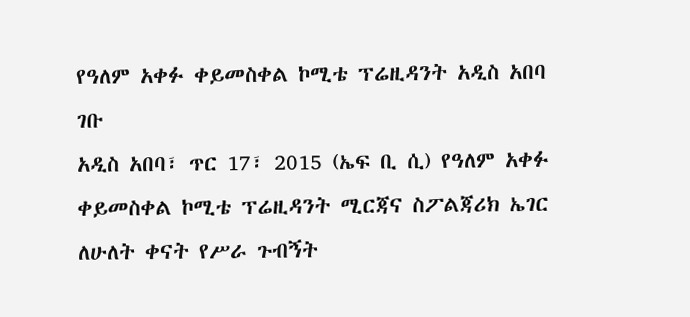የዓለም አቀፉ ቀይመስቀል ኮሚቴ ፕሬዚዳንት አዲስ አበባ ገቡ
አዲስ አበባ፣ ጥር 17፣ 2015 (ኤፍ ቢ ሲ) የዓለም አቀፉ ቀይመስቀል ኮሚቴ ፕሬዚዳንት ሚርጃና ስፖልጃሪክ ኤገር ለሁለት ቀናት የሥራ ጉብኝት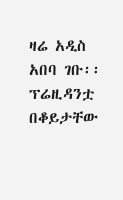ዛሬ አዲስ አበባ ገቡ፡፡
ፕሬዚዳንቷ በቆይታቸው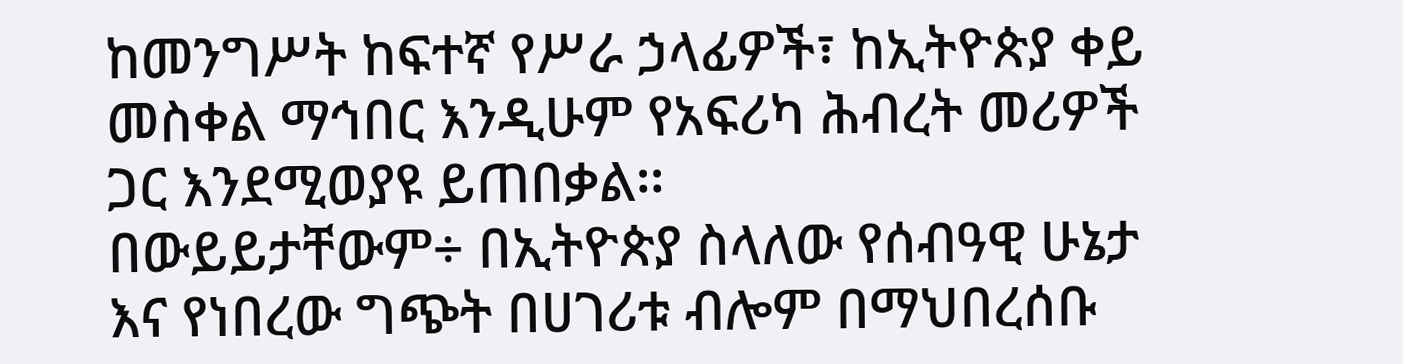ከመንግሥት ከፍተኛ የሥራ ኃላፊዎች፣ ከኢትዮጵያ ቀይ መስቀል ማኅበር እንዲሁም የአፍሪካ ሕብረት መሪዎች ጋር እንደሚወያዩ ይጠበቃል፡፡
በውይይታቸውም÷ በኢትዮጵያ ስላለው የሰብዓዊ ሁኔታ እና የነበረው ግጭት በሀገሪቱ ብሎም በማህበረሰቡ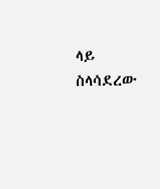ላይ ስላሳደረው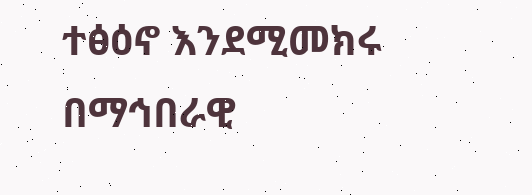ተፅዕኖ እንደሚመክሩ በማኅበራዊ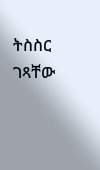ትስስር ገጻቸው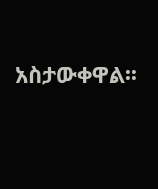አስታውቀዋል፡፡